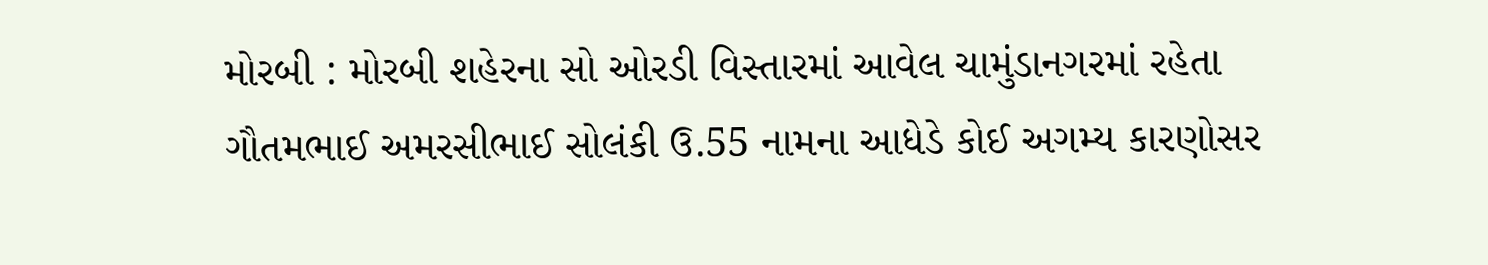મોરબી : મોરબી શહેરના સો ઓરડી વિસ્તારમાં આવેલ ચામુંડાનગરમાં રહેતા ગૌતમભાઈ અમરસીભાઈ સોલંકી ઉ.55 નામના આધેડે કોઈ અગમ્ય કારણોસર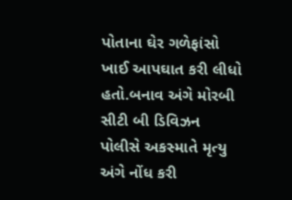પોતાના ઘેર ગળેફાંસો ખાઈ આપઘાત કરી લીધો હતો.બનાવ અંગે મોરબી સીટી બી ડિવિઝન પોલીસે અકસ્માતે મૃત્યુ અંગે નોંધ કરી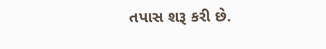તપાસ શરૂ કરી છે.